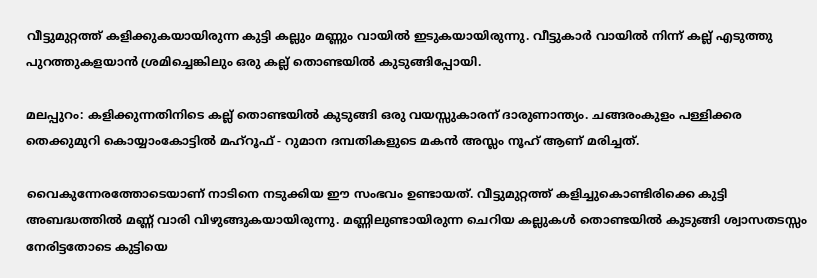വീട്ടുമുറ്റത്ത് കളിക്കുകയായിരുന്ന കുട്ടി കല്ലും മണ്ണും വായിൽ ഇടുകയായിരുന്നു. വീട്ടുകാർ വായിൽ നിന്ന് കല്ല് എടുത്തു പുറത്തുകളയാൻ ശ്രമിച്ചെങ്കിലും ഒരു കല്ല് തൊണ്ടയിൽ കുടുങ്ങിപ്പോയി.

മലപ്പുറം: കളിക്കുന്നതിനിടെ കല്ല് തൊണ്ടയില്‍ കുടുങ്ങി ഒരു വയസ്സുകാരന് ദാരുണാന്ത്യം. ചങ്ങരംകുളം പള്ളിക്കര തെക്കുമുറി കൊയ്യാംകോട്ടില്‍ മഹ്റൂഫ് - റുമാന ദമ്പതികളുടെ മകന്‍ അസ്ലം നൂഹ് ആണ് മരിച്ചത്.

വൈകുന്നേരത്തോടെയാണ് നാടിനെ നടുക്കിയ ഈ സംഭവം ഉണ്ടായത്. വീട്ടുമുറ്റത്ത് കളിച്ചുകൊണ്ടിരിക്കെ കുട്ടി അബദ്ധത്തില്‍ മണ്ണ് വാരി വിഴുങ്ങുകയായിരുന്നു. മണ്ണിലുണ്ടായിരുന്ന ചെറിയ കല്ലുകള്‍ തൊണ്ടയില്‍ കുടുങ്ങി ശ്വാസതടസ്സം നേരിട്ടതോടെ കുട്ടിയെ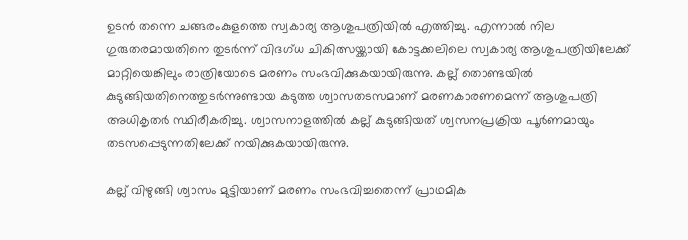ഉടന്‍ തന്നെ ചങ്ങരംകുളത്തെ സ്വകാര്യ ആശുപത്രിയില്‍ എത്തിച്ചു. എന്നാല്‍ നില ഗുരുതരമായതിനെ തുടര്‍ന്ന് വിദഗ്ധ ചികിത്സയ്ക്കായി കോട്ടക്കലിലെ സ്വകാര്യ ആശുപത്രിയിലേക്ക് മാറ്റിയെങ്കിലും രാത്രിയോടെ മരണം സംഭവിക്കുകയായിരുന്നു. കല്ല് തൊണ്ടയില്‍ കുടുങ്ങിയതിനെത്തുടര്‍ന്നുണ്ടായ കടുത്ത ശ്വാസതടസമാണ് മരണകാരണമെന്ന് ആശുപത്രി അധികൃതര്‍ സ്ഥിരീകരിച്ചു. ശ്വാസനാളത്തില്‍ കല്ല് കുടുങ്ങിയത് ശ്വസനപ്രക്രിയ പൂര്‍ണമായും തടസപ്പെടുന്നതിലേക്ക് നയിക്കുകയായിരുന്നു.

കല്ല് വിഴുങ്ങി ശ്വാസം മുട്ടിയാണ് മരണം സംഭവിച്ചതെന്ന് പ്രാഥമിക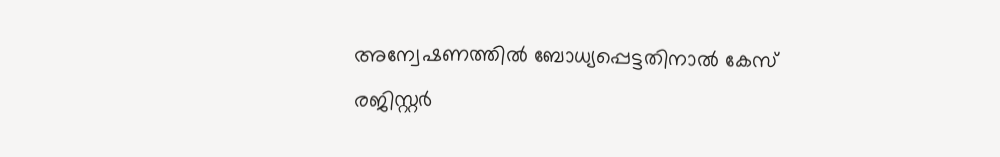അന്വേഷണത്തില്‍ ബോധ്യപ്പെട്ടതിനാൽ കേസ് രജിസ്റ്റര്‍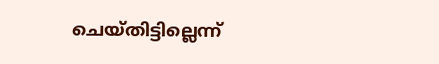ചെയ്തിട്ടില്ലെന്ന്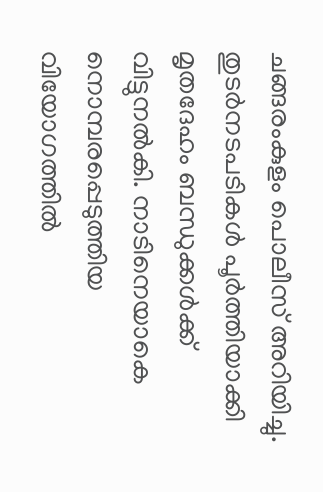ചങ്ങരംകുളം പൊലീസ് അറിയിച്ചു. തുടര്‍നടപടികള്‍ പൂര്‍ത്തിയാക്കി മൃതദേഹം ബന്ധുക്കള്‍ക്ക് വിട്ടുനല്‍കി. നാടിനെയാകെ നൊമ്പരപ്പെടുത്തിയ വിയോഗത്തില്‍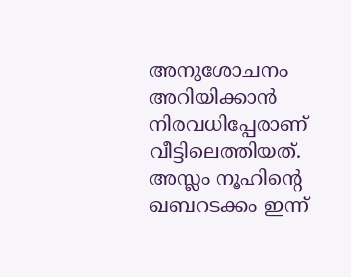അനുശോചനം അറിയിക്കാന്‍ നിരവധിപ്പേരാണ് വീട്ടിലെത്തിയത്. അസ്ലം നൂഹിന്റെ ഖബറടക്കം ഇന്ന്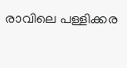രാവിലെ പള്ളിക്കര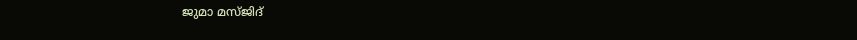ജുമാ മസ്ജിദ്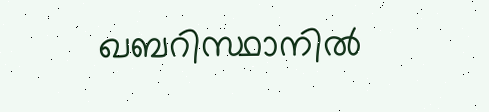ഖബറിസ്ഥാനില്‍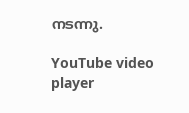നടന്നു.

YouTube video player